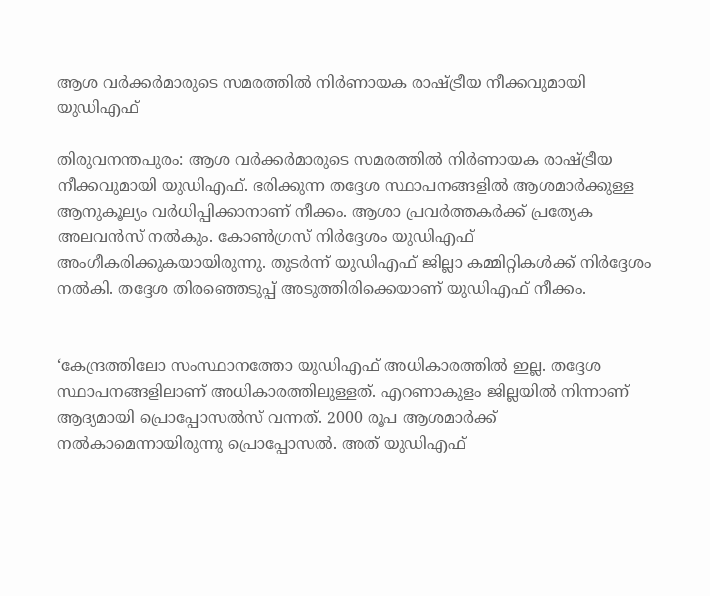ആശ വര്‍ക്കര്‍മാരുടെ സമരത്തില്‍ നിര്‍ണായക രാഷ്ട്രീയ നീക്കവുമായി യുഡിഎഫ്

തിരുവനന്തപുരം: ആശ വര്‍ക്കര്‍മാരുടെ സമരത്തില്‍ നിര്‍ണായക രാഷ്ട്രീയ നീക്കവുമായി യുഡിഎഫ്. ഭരിക്കുന്ന തദ്ദേശ സ്ഥാപനങ്ങളില്‍ ആശമാർക്കുള്ള ആനുകൂല്യം വര്‍ധിപ്പിക്കാനാണ് നീക്കം. ആശാ പ്രവര്‍ത്തകര്‍ക്ക് പ്രത്യേക അലവന്‍സ് നല്‍കും. കോണ്‍ഗ്രസ് നിര്‍ദ്ദേശം യുഡിഎഫ് അംഗീകരിക്കുകയായിരുന്നു. തുടര്‍ന്ന് യുഡിഎഫ് ജില്ലാ കമ്മിറ്റികള്‍ക്ക് നിര്‍ദ്ദേശം നല്‍കി. തദ്ദേശ തിരഞ്ഞെടുപ്പ് അടുത്തിരിക്കെയാണ് യുഡിഎഫ് നീക്കം.


‘കേന്ദ്രത്തിലോ സംസ്ഥാനത്തോ യുഡിഎഫ് അധികാരത്തില്‍ ഇല്ല. തദ്ദേശ സ്ഥാപനങ്ങളിലാണ് അധികാരത്തിലുള്ളത്. എറണാകുളം ജില്ലയില്‍ നിന്നാണ് ആദ്യമായി പ്രൊപ്പോസല്‍സ് വന്നത്. 2000 രൂപ ആശമാര്‍ക്ക് നല്‍കാമെന്നായിരുന്നു പ്രൊപ്പോസല്‍. അത് യുഡിഎഫ്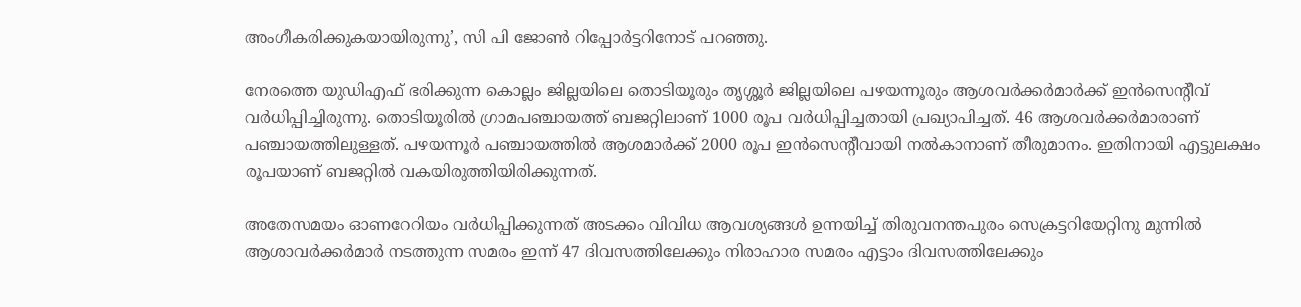അംഗീകരിക്കുകയായിരുന്നു’, സി പി ജോണ്‍ റിപ്പോർട്ടറിനോട് പറഞ്ഞു.

നേരത്തെ യുഡിഎഫ് ഭരിക്കുന്ന കൊല്ലം ജില്ലയിലെ തൊടിയൂരും തൃശ്ശൂര്‍ ജില്ലയിലെ പഴയന്നൂരും ആശവര്‍ക്കര്‍മാര്‍ക്ക് ഇന്‍സെന്റീവ് വര്‍ധിപ്പിച്ചിരുന്നു. തൊടിയൂരില്‍ ഗ്രാമപഞ്ചായത്ത് ബജറ്റിലാണ് 1000 രൂപ വര്‍ധിപ്പിച്ചതായി പ്രഖ്യാപിച്ചത്. 46 ആശവര്‍ക്കര്‍മാരാണ് പഞ്ചായത്തിലുള്ളത്. പഴയന്നൂര്‍ പഞ്ചായത്തില്‍ ആശമാര്‍ക്ക് 2000 രൂപ ഇന്‍സെന്റീവായി നല്‍കാനാണ് തീരുമാനം. ഇതിനായി എട്ടുലക്ഷം രൂപയാണ് ബജറ്റില്‍ വകയിരുത്തിയിരിക്കുന്നത്.

അതേസമയം ഓണറേറിയം വര്‍ധിപ്പിക്കുന്നത് അടക്കം വിവിധ ആവശ്യങ്ങള്‍ ഉന്നയിച്ച് തിരുവനന്തപുരം സെക്രട്ടറിയേറ്റിനു മുന്നില്‍ ആശാവര്‍ക്കര്‍മാര്‍ നടത്തുന്ന സമരം ഇന്ന് 47 ദിവസത്തിലേക്കും നിരാഹാര സമരം എട്ടാം ദിവസത്തിലേക്കും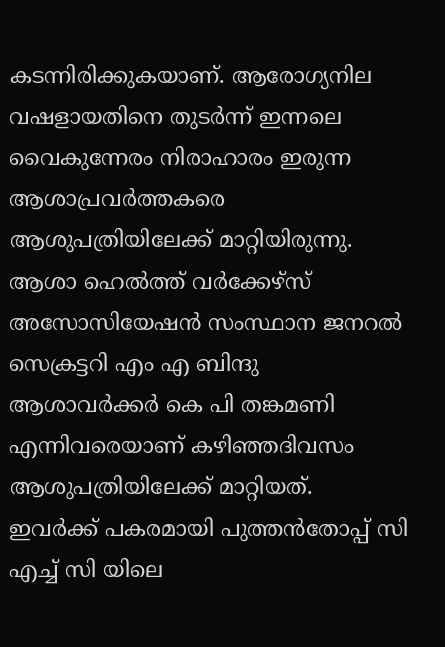കടന്നിരിക്കുകയാണ്. ആരോഗ്യനില വഷളായതിനെ തുടര്‍ന്ന് ഇന്നലെ വൈകുന്നേരം നിരാഹാരം ഇരുന്ന ആശാപ്രവര്‍ത്തകരെ ആശുപത്രിയിലേക്ക് മാറ്റിയിരുന്നു. ആശാ ഹെല്‍ത്ത് വര്‍ക്കേഴ്‌സ് അസോസിയേഷന്‍ സംസ്ഥാന ജനറല്‍ സെക്രട്ടറി എം എ ബിന്ദു ആശാവര്‍ക്കര്‍ കെ പി തങ്കമണി എന്നിവരെയാണ് കഴിഞ്ഞദിവസം ആശുപത്രിയിലേക്ക് മാറ്റിയത്. ഇവര്‍ക്ക് പകരമായി പുത്തന്‍തോപ്പ് സി എച്ച് സി യിലെ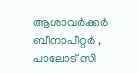ആശാവര്‍ക്കര്‍ ബീനാപീറ്റര്‍ , പാലോട് സി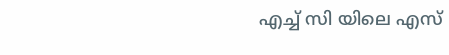എച്ച് സി യിലെ എസ്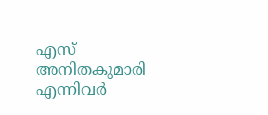എസ് അനിതകുമാരി എന്നിവര്‍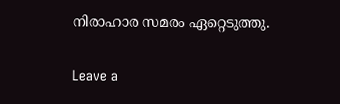നിരാഹാര സമരം ഏറ്റെടുത്തു.

Leave a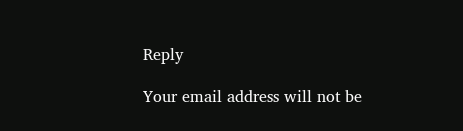Reply

Your email address will not be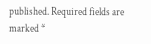published. Required fields are marked *